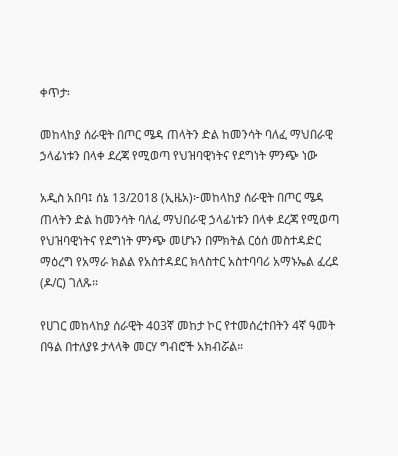ቀጥታ፡

መከላከያ ሰራዊት በጦር ሜዳ ጠላትን ድል ከመንሳት ባለፈ ማህበራዊ ኃላፊነቱን በላቀ ደረጃ የሚወጣ የህዝባዊነትና የደግነት ምንጭ ነው

አዲስ አበባ፤ ሰኔ 13/2018 (ኢዜአ)፦መከላከያ ሰራዊት በጦር ሜዳ ጠላትን ድል ከመንሳት ባለፈ ማህበራዊ ኃላፊነቱን በላቀ ደረጃ የሚወጣ የህዝባዊነትና የደግነት ምንጭ መሆኑን በምክትል ርዕሰ መስተዳድር ማዕረግ የአማራ ክልል የአስተዳደር ክላስተር አስተባባሪ አማኑኤል ፈረደ (ዶ/ር) ገለጹ።

የሀገር መከላከያ ሰራዊት 403ኛ መከታ ኮር የተመሰረተበትን 4ኛ ዓመት በዓል በተለያዩ ታላላቅ መርሃ ግብሮች አክብሯል።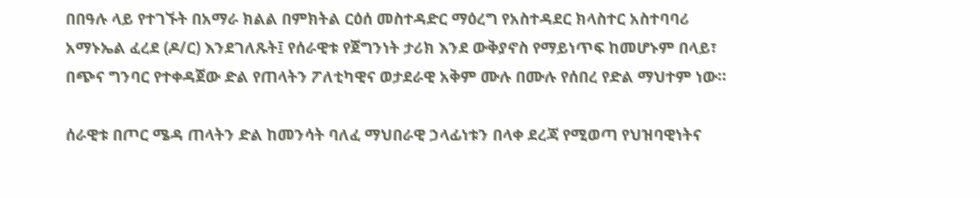በበዓሉ ላይ የተገኙት በአማራ ክልል በምክትል ርዕሰ መስተዳድር ማዕረግ የአስተዳደር ክላስተር አስተባባሪ አማኑኤል ፈረደ (ዶ/ር) እንደገለጹት፤ የሰራዊቱ የጀግንነት ታሪክ እንደ ውቅያኖስ የማይነጥፍ ከመሆኑም በላይ፣ በጭና ግንባር የተቀዳጀው ድል የጠላትን ፖለቲካዊና ወታደራዊ አቅም ሙሉ በሙሉ የሰበረ የድል ማህተም ነው።

ሰራዊቱ በጦር ሜዳ ጠላትን ድል ከመንሳት ባለፈ ማህበራዊ ኃላፊነቱን በላቀ ደረጃ የሚወጣ የህዝባዊነትና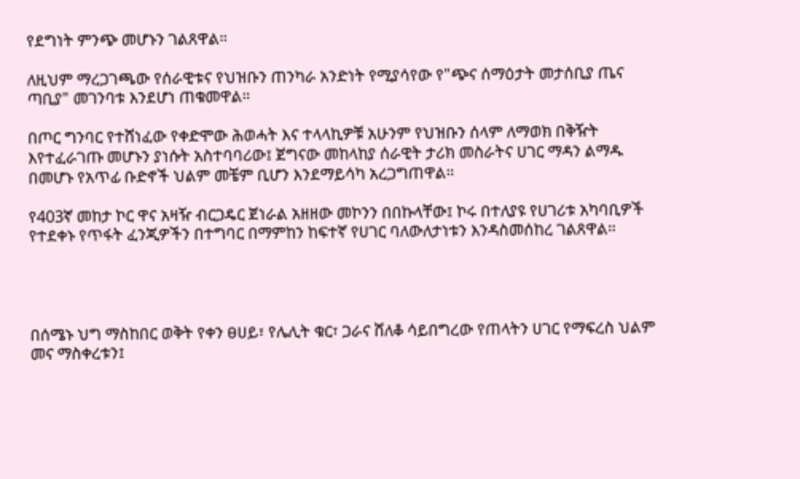የደግነት ምንጭ መሆኑን ገልጸዋል።

ለዚህም ማረጋገጫው የሰራዊቱና የህዝቡን ጠንካራ አንድነት የሚያሳየው የ"ጭና ሰማዕታት መታሰቢያ ጤና ጣቢያ" መገንባቱ እንደሆነ ጠቁመዋል።

በጦር ግንባር የተሸነፈው የቀድሞው ሕወሓት እና ተላላኪዎቹ አሁንም የህዝቡን ሰላም ለማወክ በቅዥት እየተፈራገጡ መሆኑን ያነሱት አስተባባሪው፤ ጀግናው መከላከያ ሰራዊት ታሪክ መስራትና ሀገር ማዳን ልማዱ በመሆኑ የአጥፊ ቡድኖች ህልም መቼም ቢሆን እንደማይሳካ አረጋግጠዋል።

የ403ኛ መከታ ኮር ዋና አዛዥ ብርጋዴር ጀነራል አዘዘው መኮንን በበኩላቸው፤ ኮሩ በተለያዩ የሀገሪቱ አካባቢዎች የተደቀኑ የጥፋት ፈንጂዎችን በተግባር በማምከን ከፍተኛ የሀገር ባለውለታነቱን እንዳስመሰከረ ገልጸዋል።




በሰሜኑ ህግ ማስከበር ወቅት የቀን ፀሀይ፣ የሌሊት ቁር፣ ጋራና ሸለቆ ሳይበግረው የጠላትን ሀገር የማፍረስ ህልም መና ማስቀረቱን፤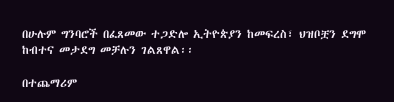በሁሉም ግንባሮች በፈጸመው ተጋድሎ ኢትዮጵያን ከመፍረስ፣ ህዝቦቿን ደግሞ ከብተና መታደግ መቻሉን ገልጸዋል፡፡

በተጨማሪም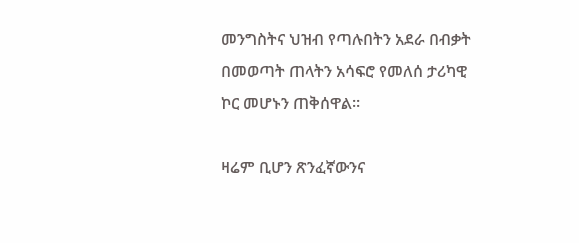መንግስትና ህዝብ የጣሉበትን አደራ በብቃት በመወጣት ጠላትን አሳፍሮ የመለሰ ታሪካዊ ኮር መሆኑን ጠቅሰዋል።

ዛሬም ቢሆን ጽንፈኛውንና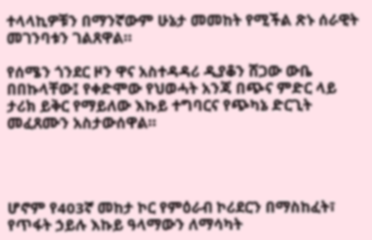ተላላኪዎቹን በማንኛውም ሁኔታ መመከት የሚችል ጽኑ ሰራዊት መገንባቱን ገልጸዋል።

የሰሜን ጎንደር ዞን ዋና አስተዳዳሪ ዲያቆን ሸጋው ውቤ በበኩላቸው፤ የቀድሞው የህወሓት አንጃ በጭና ምድር ላይ ታሪክ ይቅር የማይለው እኩይ ተግባርና የጭካኔ ድርጊት መፈጸሙን አስታውሰዋል።




ሆኖም የ403ኛ መከታ ኮር የምዕራብ ኮሪደርን በማስከፈት፣ የጥፋት ኃይሉ እኩይ ዓላማውን ለማሳካት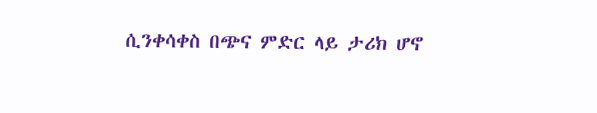ሲንቀሳቀስ በጭና ምድር ላይ ታሪክ ሆኖ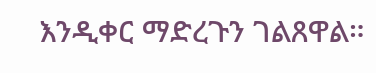እንዲቀር ማድረጉን ገልጸዋል።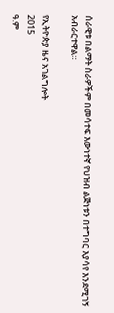ሰራዊቱ በልማት ስራዎችም በመሳተፍ እውነተኛ የህዝብ ልጅነቱን በተግባር እያሳየ እንደሚገኝ አብራርተዋል።

የኢትዮጵያ ዜና አገልግሎት
2015
ዓ.ም